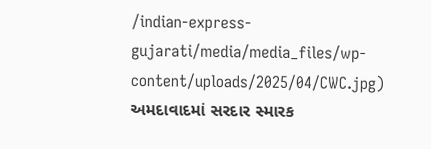/indian-express-gujarati/media/media_files/wp-content/uploads/2025/04/CWC.jpg)
અમદાવાદમાં સરદાર સ્મારક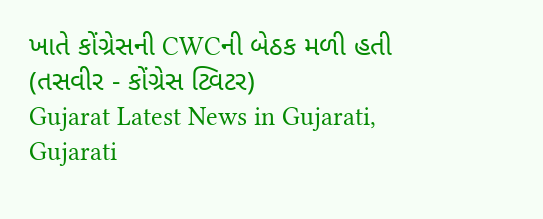ખાતે કોંગ્રેસની CWCની બેઠક મળી હતી (તસવીર - કોંગ્રેસ ટ્વિટર)
Gujarat Latest News in Gujarati, Gujarati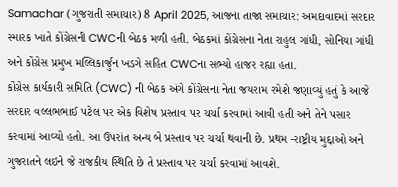Samachar (ગુજરાતી સમાચાર) 8 April 2025, આજના તાજા સમાચાર: અમદાવાદમાં સરદાર સ્મારક ખાતે કોંગ્રેસની CWCની બેઠક મળી હતી. બેઠકમાં કોંગ્રેસના નેતા રાહુલ ગાંધી, સોનિયા ગાંધી અને કોંગ્રેસ પ્રમુખ મલ્લિકાર્જુન ખડગે સહિત CWCના સભ્યો હાજર રહ્યા હતા.
કોંગ્રેસ કાર્યકારી સમિતિ (CWC) ની બેઠક અંગે કોંગ્રેસના નેતા જયરામ રમેશે જણાવ્યું હતું કે આજે સરદાર વલ્લભભાઈ પટેલ પર એક વિશેષ પ્રસ્તાવ પર ચર્ચા કરવામાં આવી હતી અને તેને પસાર કરવામાં આવ્યો હતો. આ ઉપરાંત અન્ય બે પ્રસ્તાવ પર ચર્ચા થવાની છે. પ્રથમ -રાષ્ટ્રીય મુદ્દાઓ અને ગુજરાતને લઇને જે રાજકીય સ્થિતિ છે તે પ્રસ્તાવ પર ચર્ચા કરવામાં આવશે.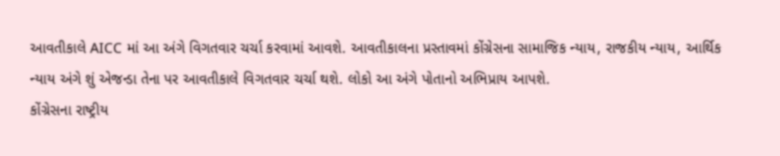આવતીકાલે AICC માં આ અંગે વિગતવાર ચર્ચા કરવામાં આવશે. આવતીકાલના પ્રસ્તાવમાં કોંગ્રેસના સામાજિક ન્યાય, રાજકીય ન્યાય, આર્થિક ન્યાય અંગે શું એજન્ડા તેના પર આવતીકાલે વિગતવાર ચર્ચા થશે. લોકો આ અંગે પોતાનો અભિપ્રાય આપશે.
કોંગ્રેસના રાષ્ટ્રીય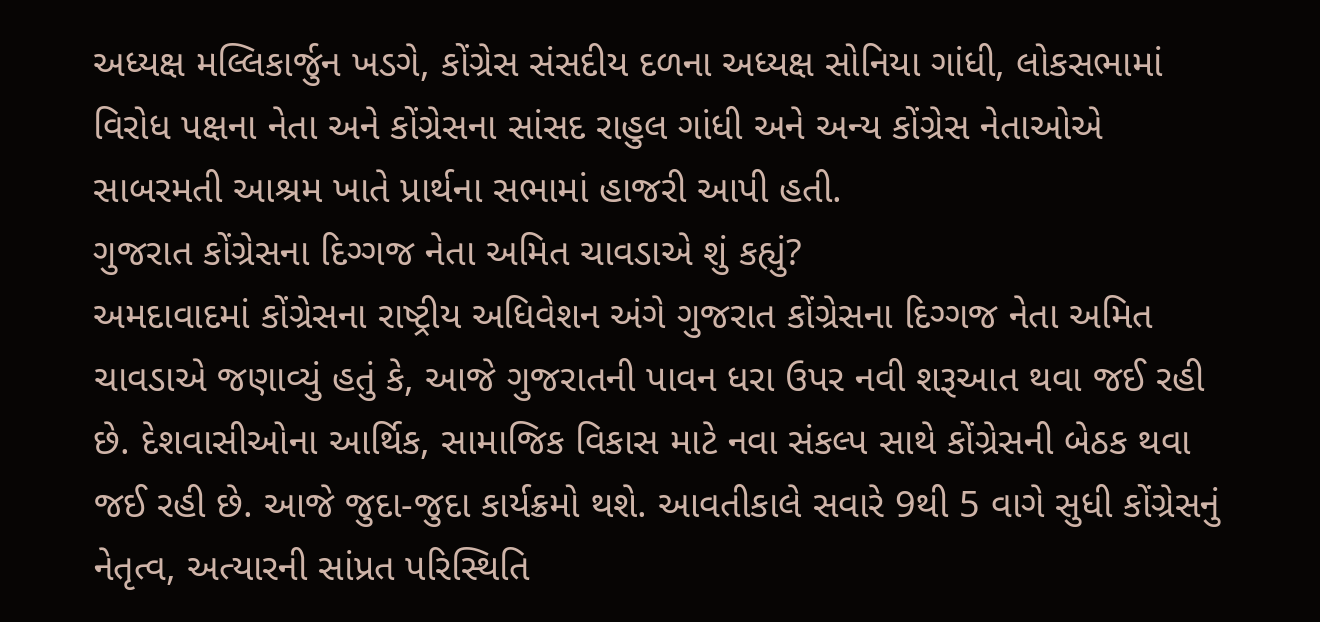અધ્યક્ષ મલ્લિકાર્જુન ખડગે, કોંગ્રેસ સંસદીય દળના અધ્યક્ષ સોનિયા ગાંધી, લોકસભામાં વિરોધ પક્ષના નેતા અને કોંગ્રેસના સાંસદ રાહુલ ગાંધી અને અન્ય કોંગ્રેસ નેતાઓએ સાબરમતી આશ્રમ ખાતે પ્રાર્થના સભામાં હાજરી આપી હતી.
ગુજરાત કોંગ્રેસના દિગ્ગજ નેતા અમિત ચાવડાએ શું કહ્યું?
અમદાવાદમાં કોંગ્રેસના રાષ્ટ્રીય અધિવેશન અંગે ગુજરાત કોંગ્રેસના દિગ્ગજ નેતા અમિત ચાવડાએ જણાવ્યું હતું કે, આજે ગુજરાતની પાવન ધરા ઉપર નવી શરૂઆત થવા જઈ રહી છે. દેશવાસીઓના આર્થિક, સામાજિક વિકાસ માટે નવા સંકલ્પ સાથે કોંગ્રેસની બેઠક થવા જઈ રહી છે. આજે જુદા-જુદા કાર્યક્રમો થશે. આવતીકાલે સવારે 9થી 5 વાગે સુધી કોંગ્રેસનું નેતૃત્વ, અત્યારની સાંપ્રત પરિસ્થિતિ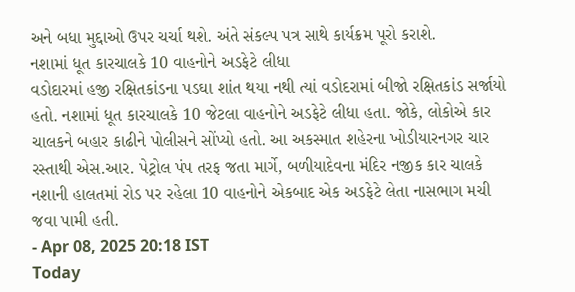અને બધા મુદ્દાઓ ઉપર ચર્ચા થશે. અંતે સંકલ્પ પત્ર સાથે કાર્યક્રમ પૂરો કરાશે.
નશામાં ધૂત કારચાલકે 10 વાહનોને અડફેટે લીધા
વડોદારમાં હજી રક્ષિતકાંડના પડઘા શાંત થયા નથી ત્યાં વડોદરામાં બીજો રક્ષિતકાંડ સર્જાયો હતો. નશામાં ધૂત કારચાલકે 10 જેટલા વાહનોને અડફેટે લીધા હતા. જોકે, લોકોએ કાર ચાલકને બહાર કાઢીને પોલીસને સોંપ્યો હતો. આ અકસ્માત શહેરના ખોડીયારનગર ચાર રસ્તાથી એસ.આર. પેટ્રોલ પંપ તરફ જતા માર્ગે, બળીયાદેવના મંદિર નજીક કાર ચાલકે નશાની હાલતમાં રોડ પર રહેલા 10 વાહનોને એકબાદ એક અડફેટે લેતા નાસભાગ મચી જવા પામી હતી.
- Apr 08, 2025 20:18 IST
Today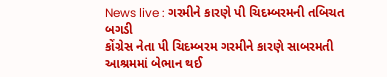News live : ગરમીને કારણે પી ચિદમ્બરમની તબિચત બગડી
કોંગ્રેસ નેતા પી ચિદમ્બરમ ગરમીને કારણે સાબરમતી આશ્રમમાં બેભાન થઈ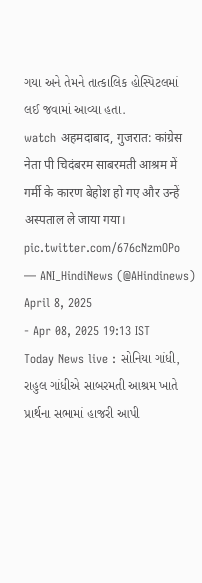ગયા અને તેમને તાત્કાલિક હોસ્પિટલમાં લઈ જવામાં આવ્યા હતા.
watch अहमदाबाद, गुजरात: कांग्रेस नेता पी चिदंबरम साबरमती आश्रम में गर्मी के कारण बेहोश हो गए और उन्हें अस्पताल ले जाया गया। pic.twitter.com/676cNzmOPo
— ANI_HindiNews (@AHindinews) April 8, 2025
- Apr 08, 2025 19:13 IST
Today News live : સોનિયા ગાંધી, રાહુલ ગાંધીએ સાબરમતી આશ્રમ ખાતે પ્રાર્થના સભામાં હાજરી આપી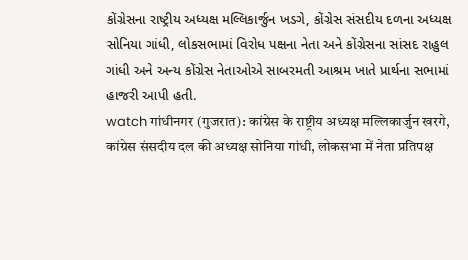કોંગ્રેસના રાષ્ટ્રીય અધ્યક્ષ મલ્લિકાર્જુન ખડગે, કોંગ્રેસ સંસદીય દળના અધ્યક્ષ સોનિયા ગાંધી, લોકસભામાં વિરોધ પક્ષના નેતા અને કોંગ્રેસના સાંસદ રાહુલ ગાંધી અને અન્ય કોંગ્રેસ નેતાઓએ સાબરમતી આશ્રમ ખાતે પ્રાર્થના સભામાં હાજરી આપી હતી.
watch गांधीनगर (गुजरात): कांग्रेस के राष्ट्रीय अध्यक्ष मल्लिकार्जुन खरगे, कांग्रेस संसदीय दल की अध्यक्ष सोनिया गांधी, लोकसभा में नेता प्रतिपक्ष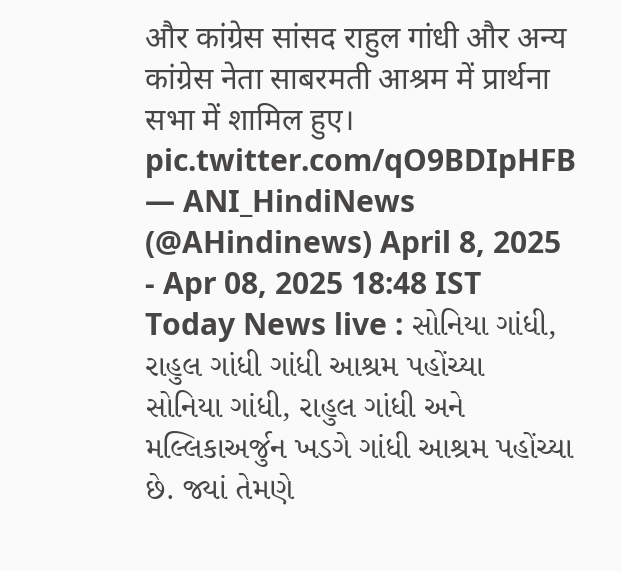और कांग्रेस सांसद राहुल गांधी और अन्य कांग्रेस नेता साबरमती आश्रम में प्रार्थना सभा में शामिल हुए। pic.twitter.com/qO9BDIpHFB
— ANI_HindiNews (@AHindinews) April 8, 2025
- Apr 08, 2025 18:48 IST
Today News live : સોનિયા ગાંધી, રાહુલ ગાંધી ગાંધી આશ્રમ પહોંચ્યા
સોનિયા ગાંધી, રાહુલ ગાંધી અને મલ્લિકાઅર્જુન ખડગે ગાંધી આશ્રમ પહોંચ્યા છે. જ્યાં તેમણે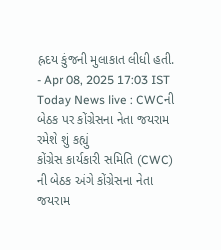હ્રદય કુંજની મુલાકાત લીધી હતી.
- Apr 08, 2025 17:03 IST
Today News live : CWCની બેઠક પર કોંગ્રેસના નેતા જયરામ રમેશે શું કહ્યું
કોંગ્રેસ કાર્યકારી સમિતિ (CWC) ની બેઠક અંગે કોંગ્રેસના નેતા જયરામ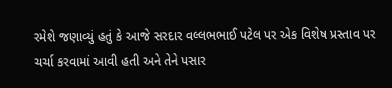રમેશે જણાવ્યું હતું કે આજે સરદાર વલ્લભભાઈ પટેલ પર એક વિશેષ પ્રસ્તાવ પર ચર્ચા કરવામાં આવી હતી અને તેને પસાર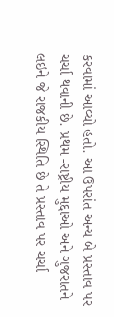કરવામાં આવ્યો હતો. આ ઉપરાંત અન્ય બે પ્રસ્તાવ પર ચર્ચા થવાની છે. પ્રથમ -રાષ્ટ્રીય મુદ્દાઓ અને ગુજરાતને લઇને જે રાજકીય સ્થિતિ છે તે પ્રસ્તાવ પર ચર્ચા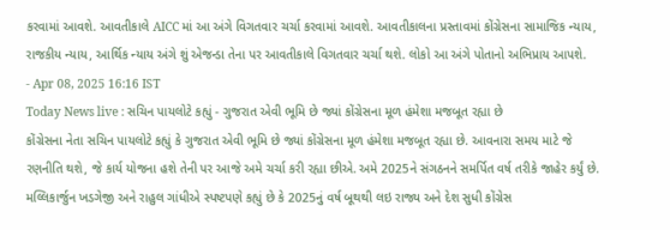કરવામાં આવશે. આવતીકાલે AICC માં આ અંગે વિગતવાર ચર્ચા કરવામાં આવશે. આવતીકાલના પ્રસ્તાવમાં કોંગ્રેસના સામાજિક ન્યાય, રાજકીય ન્યાય, આર્થિક ન્યાય અંગે શું એજન્ડા તેના પર આવતીકાલે વિગતવાર ચર્ચા થશે. લોકો આ અંગે પોતાનો અભિપ્રાય આપશે.
- Apr 08, 2025 16:16 IST
Today News live : સચિન પાયલોટે કહ્યું - ગુજરાત એવી ભૂમિ છે જ્યાં કોંગ્રેસના મૂળ હંમેશા મજબૂત રહ્યા છે
કોંગ્રેસના નેતા સચિન પાયલોટે કહ્યું કે ગુજરાત એવી ભૂમિ છે જ્યાં કોંગ્રેસના મૂળ હંમેશા મજબૂત રહ્યા છે. આવનારા સમય માટે જે રણનીતિ થશે, જે કાર્ય યોજના હશે તેની પર આજે અમે ચર્ચા કરી રહ્યા છીએ. અમે 2025ને સંગઠનને સમર્પિત વર્ષ તરીકે જાહેર કર્યું છે. મલ્લિકાર્જુન ખડગેજી અને રાહુલ ગાંધીએ સ્પષ્ટપણે કહ્યું છે કે 2025નું વર્ષ બૂથથી લઇ રાજ્ય અને દેશ સુધી કોંગ્રેસ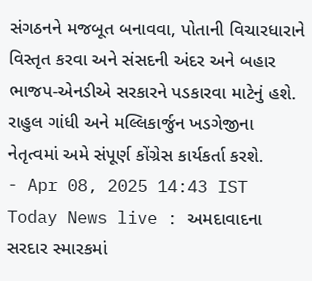સંગઠનને મજબૂત બનાવવા, પોતાની વિચારધારાને વિસ્તૃત કરવા અને સંસદની અંદર અને બહાર ભાજપ-એનડીએ સરકારને પડકારવા માટેનું હશે. રાહુલ ગાંધી અને મલ્લિકાર્જુન ખડગેજીના નેતૃત્વમાં અમે સંપૂર્ણ કોંગ્રેસ કાર્યકર્તા કરશે.
- Apr 08, 2025 14:43 IST
Today News live : અમદાવાદના સરદાર સ્મારકમાં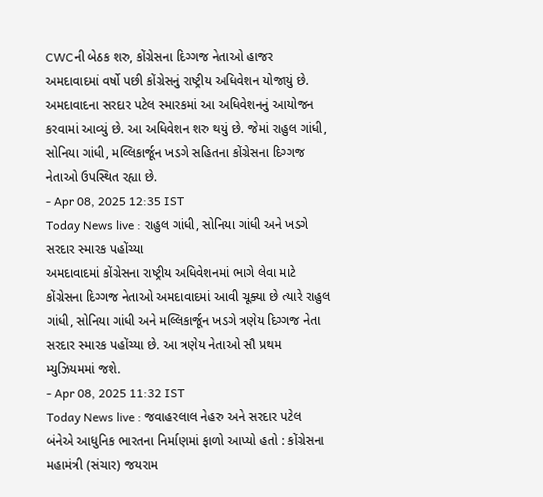CWCની બેઠક શરુ, કોંગ્રેસના દિગ્ગજ નેતાઓ હાજર
અમદાવાદમાં વર્ષો પછી કોંગ્રેસનું રાષ્ટ્રીય અધિવેશન યોજાયું છે. અમદાવાદના સરદાર પટેલ સ્મારકમાં આ અધિવેશનનું આયોજન કરવામાં આવ્યું છે. આ અધિવેશન શરુ થયું છે. જેમાં રાહુલ ગાંધી, સોનિયા ગાંધી, મલ્લિકાર્જૂન ખડગે સહિતના કોંગ્રેસના દિગ્ગજ નેતાઓ ઉપસ્થિત રહ્યા છે.
- Apr 08, 2025 12:35 IST
Today News live : રાહુલ ગાંધી, સોનિયા ગાંધી અને ખડગે સરદાર સ્મારક પહોંચ્યા
અમદાવાદમાં કોંગ્રેસના રાષ્ટ્રીય અધિવેશનમાં ભાગે લેવા માટે કોંગ્રેસના દિગ્ગજ નેતાઓ અમદાવાદમાં આવી ચૂક્યા છે ત્યારે રાહુલ ગાંધી, સોનિયા ગાંધી અને મલ્લિકાર્જૂન ખડગે ત્રણેય દિગ્ગજ નેતા સરદાર સ્મારક પહોંચ્યા છે. આ ત્રણેય નેતાઓ સૌ પ્રથમ મ્યુઝિયમમાં જશે.
- Apr 08, 2025 11:32 IST
Today News live : જવાહરલાલ નેહરુ અને સરદાર પટેલ બંનેએ આધુનિક ભારતના નિર્માણમાં ફાળો આપ્યો હતો : કોંગ્રેસના મહામંત્રી (સંચાર) જયરામ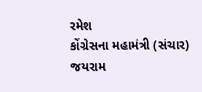રમેશ
કોંગ્રેસના મહામંત્રી (સંચાર) જયરામ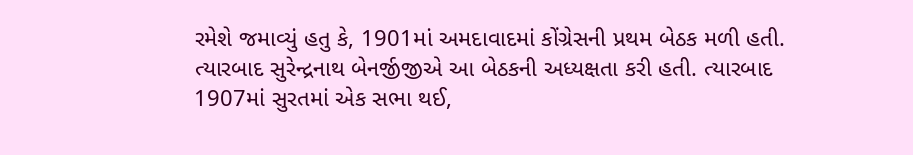રમેશે જમાવ્યું હતુ કે, 1901માં અમદાવાદમાં કોંગ્રેસની પ્રથમ બેઠક મળી હતી. ત્યારબાદ સુરેન્દ્રનાથ બેનર્જીજીએ આ બેઠકની અધ્યક્ષતા કરી હતી. ત્યારબાદ 1907માં સુરતમાં એક સભા થઈ,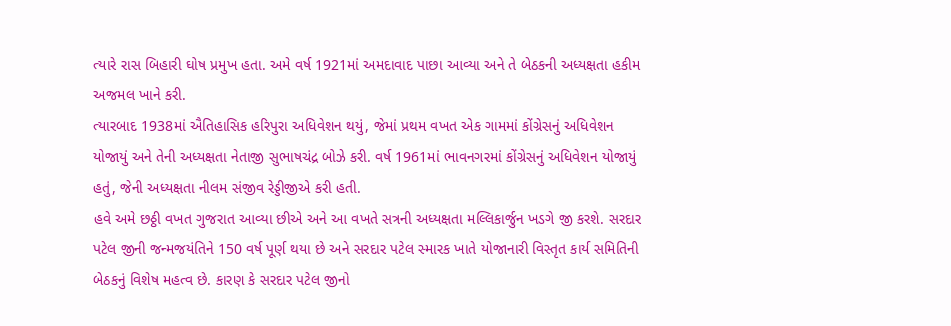ત્યારે રાસ બિહારી ઘોષ પ્રમુખ હતા. અમે વર્ષ 1921માં અમદાવાદ પાછા આવ્યા અને તે બેઠકની અધ્યક્ષતા હકીમ અજમલ ખાને કરી.
ત્યારબાદ 1938માં ઐતિહાસિક હરિપુરા અધિવેશન થયું, જેમાં પ્રથમ વખત એક ગામમાં કોંગ્રેસનું અધિવેશન યોજાયું અને તેની અધ્યક્ષતા નેતાજી સુભાષચંદ્ર બોઝે કરી. વર્ષ 1961માં ભાવનગરમાં કોંગ્રેસનું અધિવેશન યોજાયું હતું, જેની અધ્યક્ષતા નીલમ સંજીવ રેડ્ડીજીએ કરી હતી.
હવે અમે છઠ્ઠી વખત ગુજરાત આવ્યા છીએ અને આ વખતે સત્રની અધ્યક્ષતા મલ્લિકાર્જુન ખડગે જી કરશે. સરદાર પટેલ જીની જન્મજયંતિને 150 વર્ષ પૂર્ણ થયા છે અને સરદાર પટેલ સ્મારક ખાતે યોજાનારી વિસ્તૃત કાર્ય સમિતિની બેઠકનું વિશેષ મહત્વ છે. કારણ કે સરદાર પટેલ જીનો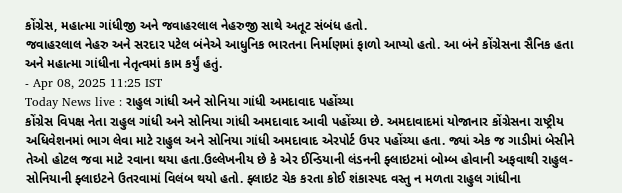કોંગ્રેસ, મહાત્મા ગાંધીજી અને જવાહરલાલ નેહરુજી સાથે અતૂટ સંબંધ હતો.
જવાહરલાલ નેહરુ અને સરદાર પટેલ બંનેએ આધુનિક ભારતના નિર્માણમાં ફાળો આપ્યો હતો. આ બંને કોંગ્રેસના સૈનિક હતા અને મહાત્મા ગાંધીના નેતૃત્વમાં કામ કર્યું હતું.
- Apr 08, 2025 11:25 IST
Today News live : રાહુલ ગાંધી અને સોનિયા ગાંધી અમદાવાદ પહોંચ્યા
કોંગ્રેસ વિપક્ષ નેતા રાહુલ ગાંધી અને સોનિયા ગાંધી અમદાવાદ આવી પહોંચ્યા છે. અમદાવાદમાં યોજાનાર કોંગ્રેસના રાષ્ટ્રીય અધિવેશનમાં ભાગ લેવા માટે રાહુલ અને સોનિયા ગાંધી અમદાવાદ એરપોર્ટ ઉપર પહોંચ્યા હતા. જ્યાં એક જ ગાડીમાં બેસીને તેઓ હોટલ જવા માટે રવાના થયા હતા.ઉલ્લેખનીય છે કે એર ઈન્ડિયાની લંડનની ફ્લાઇટમાં બોમ્બ હોવાની અફવાથી રાહુલ-સોનિયાની ફ્લાઇટને ઉતરવામાં વિલંબ થયો હતો. ફ્લાઇટ ચેક કરતા કોઈ શંકાસ્પદ વસ્તુ ન મળતા રાહુલ ગાંધીના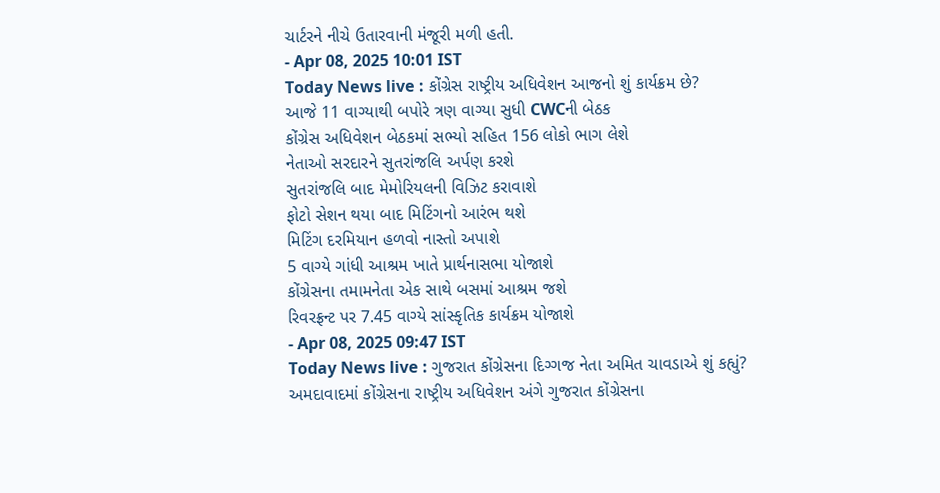ચાર્ટરને નીચે ઉતારવાની મંજૂરી મળી હતી.
- Apr 08, 2025 10:01 IST
Today News live : કોંગ્રેસ રાષ્ટ્રીય અધિવેશન આજનો શું કાર્યક્રમ છે?
આજે 11 વાગ્યાથી બપોરે ત્રણ વાગ્યા સુધી CWCની બેઠક
કોંગ્રેસ અધિવેશન બેઠકમાં સભ્યો સહિત 156 લોકો ભાગ લેશે
નેતાઓ સરદારને સુતરાંજલિ અર્પણ કરશે
સુતરાંજલિ બાદ મેમોરિયલની વિઝિટ કરાવાશે
ફોટો સેશન થયા બાદ મિટિંગનો આરંભ થશે
મિટિંગ દરમિયાન હળવો નાસ્તો અપાશે
5 વાગ્યે ગાંધી આશ્રમ ખાતે પ્રાર્થનાસભા યોજાશે
કોંગ્રેસના તમામનેતા એક સાથે બસમાં આશ્રમ જશે
રિવરફ્રન્ટ પર 7.45 વાગ્યે સાંસ્કૃતિક કાર્યક્રમ યોજાશે
- Apr 08, 2025 09:47 IST
Today News live : ગુજરાત કોંગ્રેસના દિગ્ગજ નેતા અમિત ચાવડાએ શું કહ્યું?
અમદાવાદમાં કોંગ્રેસના રાષ્ટ્રીય અધિવેશન અંગે ગુજરાત કોંગ્રેસના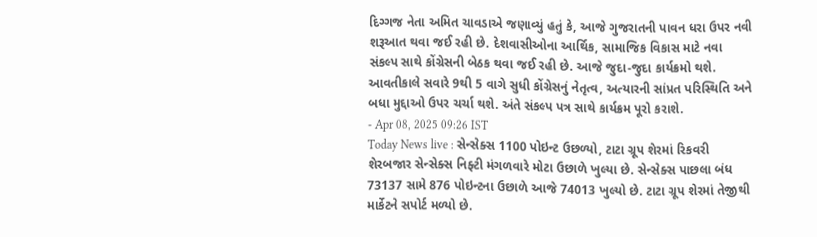દિગ્ગજ નેતા અમિત ચાવડાએ જણાવ્યું હતું કે, આજે ગુજરાતની પાવન ધરા ઉપર નવી શરૂઆત થવા જઈ રહી છે. દેશવાસીઓના આર્થિક, સામાજિક વિકાસ માટે નવા સંકલ્પ સાથે કોંગ્રેસની બેઠક થવા જઈ રહી છે. આજે જુદા-જુદા કાર્યક્રમો થશે. આવતીકાલે સવારે 9થી 5 વાગે સુધી કોંગ્રેસનું નેતૃત્વ, અત્યારની સાંપ્રત પરિસ્થિતિ અને બધા મુદ્દાઓ ઉપર ચર્ચા થશે. અંતે સંકલ્પ પત્ર સાથે કાર્યક્રમ પૂરો કરાશે.
- Apr 08, 2025 09:26 IST
Today News live : સેન્સેક્સ 1100 પોઇન્ટ ઉછળ્યો, ટાટા ગ્રૂપ શેરમાં રિકવરી
શેરબજાર સેન્સેક્સ નિફ્ટી મંગળવારે મોટા ઉછાળે ખુલ્યા છે. સેન્સેક્સ પાછલા બંધ 73137 સામે 876 પોઇન્ટના ઉછાળે આજે 74013 ખુલ્યો છે. ટાટા ગ્રૂપ શેરમાં તેજીથી માર્કેટને સપોર્ટ મળ્યો છે.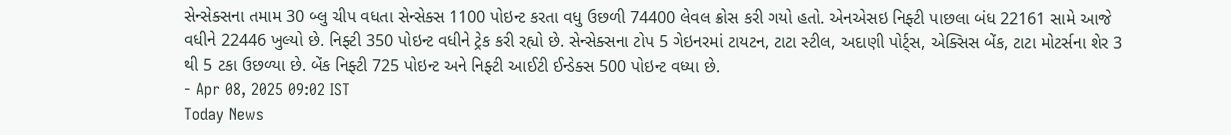સેન્સેક્સના તમામ 30 બ્લુ ચીપ વધતા સેન્સેક્સ 1100 પોઇન્ટ કરતા વધુ ઉછળી 74400 લેવલ ક્રોસ કરી ગયો હતો. એનએસઇ નિફ્ટી પાછલા બંધ 22161 સામે આજે વધીને 22446 ખુલ્યો છે. નિફ્ટી 350 પોઇન્ટ વધીને ટ્રેક કરી રહ્યો છે. સેન્સેક્સના ટોપ 5 ગેઇનરમાં ટાયટન, ટાટા સ્ટીલ, અદાણી પોર્ટ્સ, એક્સિસ બેંક, ટાટા મોટર્સના શેર 3 થી 5 ટકા ઉછળ્યા છે. બેંક નિફ્ટી 725 પોઇન્ટ અને નિફ્ટી આઈટી ઈન્ડેક્સ 500 પોઇન્ટ વધ્યા છે.
- Apr 08, 2025 09:02 IST
Today News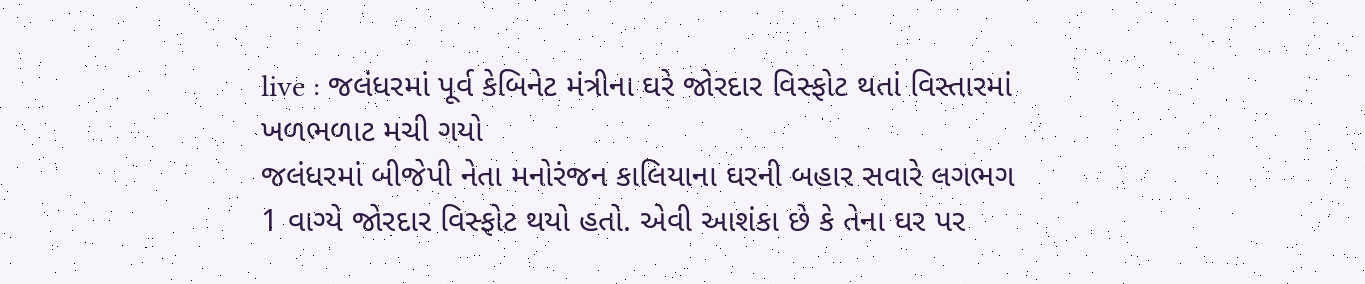live : જલંધરમાં પૂર્વ કેબિનેટ મંત્રીના ઘરે જોરદાર વિસ્ફોટ થતાં વિસ્તારમાં ખળભળાટ મચી ગયો
જલંધરમાં બીજેપી નેતા મનોરંજન કાલિયાના ઘરની બહાર સવારે લગભગ 1 વાગ્યે જોરદાર વિસ્ફોટ થયો હતો. એવી આશંકા છે કે તેના ઘર પર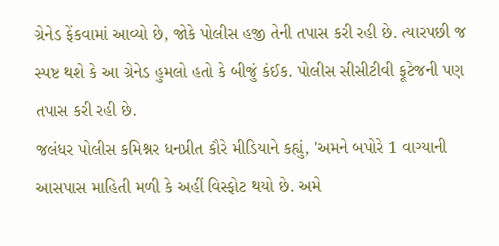ગ્રેનેડ ફેંકવામાં આવ્યો છે, જોકે પોલીસ હજી તેની તપાસ કરી રહી છે. ત્યારપછી જ સ્પષ્ટ થશે કે આ ગ્રેનેડ હુમલો હતો કે બીજું કંઈક. પોલીસ સીસીટીવી ફૂટેજની પણ તપાસ કરી રહી છે.
જલંધર પોલીસ કમિશ્નર ધનપ્રીત કૌરે મીડિયાને કહ્યું, 'અમને બપોરે 1 વાગ્યાની આસપાસ માહિતી મળી કે અહીં વિસ્ફોટ થયો છે. અમે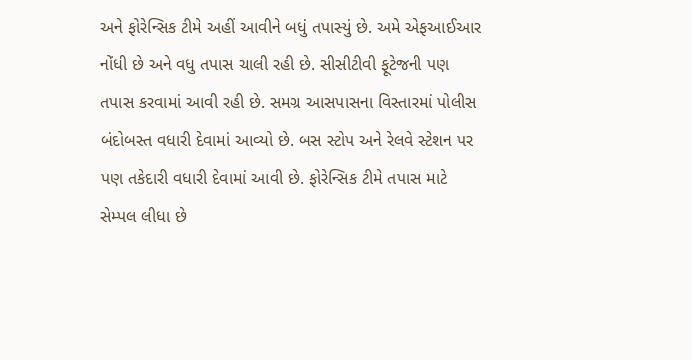અને ફોરેન્સિક ટીમે અહીં આવીને બધું તપાસ્યું છે. અમે એફઆઈઆર નોંધી છે અને વધુ તપાસ ચાલી રહી છે. સીસીટીવી ફૂટેજની પણ તપાસ કરવામાં આવી રહી છે. સમગ્ર આસપાસના વિસ્તારમાં પોલીસ બંદોબસ્ત વધારી દેવામાં આવ્યો છે. બસ સ્ટોપ અને રેલવે સ્ટેશન પર પણ તકેદારી વધારી દેવામાં આવી છે. ફોરેન્સિક ટીમે તપાસ માટે સેમ્પલ લીધા છે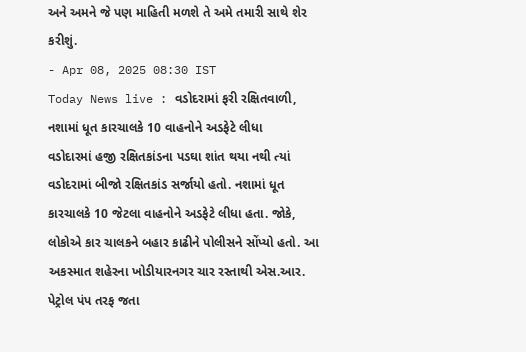અને અમને જે પણ માહિતી મળશે તે અમે તમારી સાથે શેર કરીશું.
- Apr 08, 2025 08:30 IST
Today News live : વડોદરામાં ફરી રક્ષિતવાળી, નશામાં ધૂત કારચાલકે 10 વાહનોને અડફેટે લીધા
વડોદારમાં હજી રક્ષિતકાંડના પડઘા શાંત થયા નથી ત્યાં વડોદરામાં બીજો રક્ષિતકાંડ સર્જાયો હતો. નશામાં ધૂત કારચાલકે 10 જેટલા વાહનોને અડફેટે લીધા હતા. જોકે, લોકોએ કાર ચાલકને બહાર કાઢીને પોલીસને સોંપ્યો હતો. આ અકસ્માત શહેરના ખોડીયારનગર ચાર રસ્તાથી એસ.આર. પેટ્રોલ પંપ તરફ જતા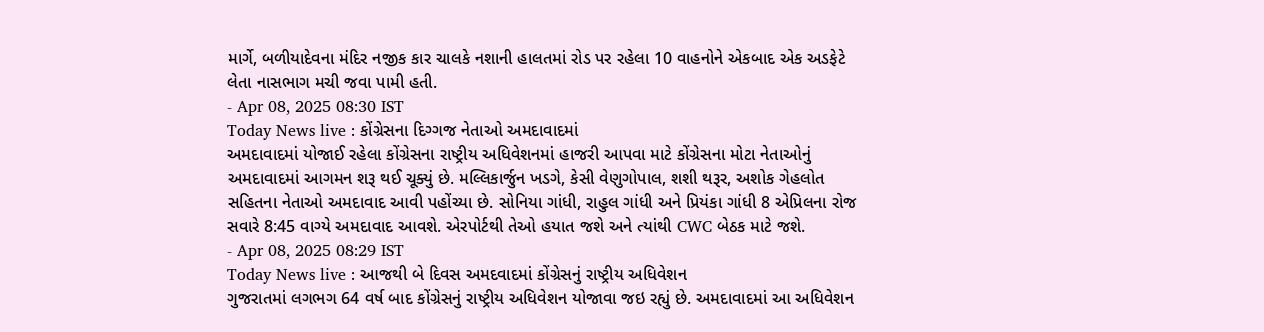માર્ગે, બળીયાદેવના મંદિર નજીક કાર ચાલકે નશાની હાલતમાં રોડ પર રહેલા 10 વાહનોને એકબાદ એક અડફેટે લેતા નાસભાગ મચી જવા પામી હતી.
- Apr 08, 2025 08:30 IST
Today News live : કોંગ્રેસના દિગ્ગજ નેતાઓ અમદાવાદમાં
અમદાવાદમાં યોજાઈ રહેલા કોંગ્રેસના રાષ્ટ્રીય અધિવેશનમાં હાજરી આપવા માટે કોંગ્રેસના મોટા નેતાઓનું અમદાવાદમાં આગમન શરૂ થઈ ચૂક્યું છે. મલ્લિકાર્જુન ખડગે, કેસી વેણુગોપાલ, શશી થરૂર, અશોક ગેહલોત સહિતના નેતાઓ અમદાવાદ આવી પહોંચ્યા છે. સોનિયા ગાંધી, રાહુલ ગાંધી અને પ્રિયંકા ગાંધી 8 એપ્રિલના રોજ સવારે 8:45 વાગ્યે અમદાવાદ આવશે. એરપોર્ટથી તેઓ હયાત જશે અને ત્યાંથી CWC બેઠક માટે જશે.
- Apr 08, 2025 08:29 IST
Today News live : આજથી બે દિવસ અમદવાદમાં કોંગ્રેસનું રાષ્ટ્રીય અધિવેશન
ગુજરાતમાં લગભગ 64 વર્ષ બાદ કોંગ્રેસનું રાષ્ટ્રીય અધિવેશન યોજાવા જઇ રહ્યું છે. અમદાવાદમાં આ અધિવેશન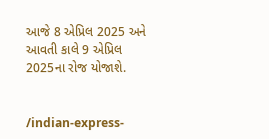આજે 8 એપ્રિલ 2025 અને આવતી કાલે 9 એપ્રિલ 2025ના રોજ યોજાશે.


/indian-express-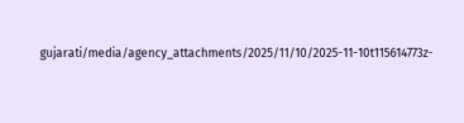gujarati/media/agency_attachments/2025/11/10/2025-11-10t115614773z-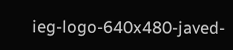ieg-logo-640x480-javed-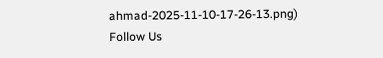ahmad-2025-11-10-17-26-13.png)
Follow Us